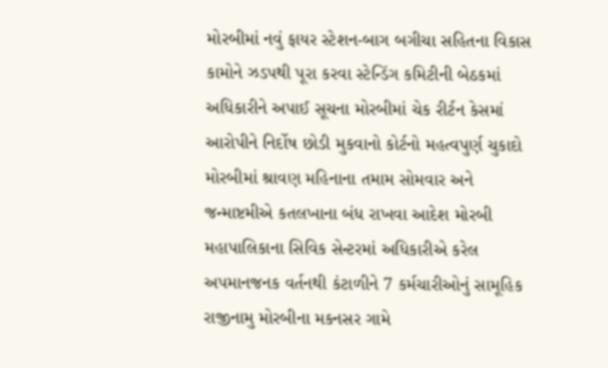મોરબીમાં નવું ફાયર સ્ટેશન-બાગ બગીચા સહિતના વિકાસ કામોને ઝડપથી પૂરા કરવા સ્ટેન્ડિંગ કમિટીની બેઠકમાં અધિકારીને અપાઈ સૂચના મોરબીમાં ચેક રીર્ટન કેસમાં આરોપીને નિર્દોષ છોડી મુકવાનો કોર્ટનો મહત્વપુર્ણ ચુકાદો મોરબીમાં શ્રાવણ મહિનાના તમામ સોમવાર અને જન્માષ્ટમીએ કતલખાના બંધ રાખવા આદેશ મોરબી મહાપાલિકાના સિવિક સેન્ટરમાં અધિકારીએ કરેલ અપમાનજનક વર્તનથી કંટાળીને 7 કર્મચારીઓનું સામૂહિક રાજીનામુ મોરબીના મકનસર ગામે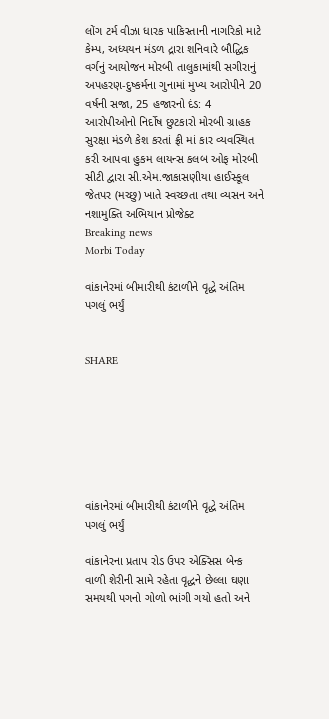લોંગ ટર્મ વીઝા ધારક પાકિસ્તાની નાગરિકો માટે કેમ્પ, અધ્યયન મંડળ દ્રારા શનિવારે બૌદ્ધિક વર્ગનું આયોજન મોરબી તાલુકામાંથી સગીરાનું અપહરણ-દુષ્કર્મના ગુનામાં મુખ્ય આરોપીને 20 વર્ષની સજા, 25 હજારનો દંડ: 4 આરોપીઓનો નિર્દોષ છુટકારો મોરબી ગ્રાહક સુરક્ષા મંડળે કેશ કરતાં ફ્રી માં કાર વ્યવસ્થિત કરી આપવા હુકમ લાયન્સ કલબ ઓફ મોરબી સીટી દ્વારા સી.એમ.જાકાસણીયા હાઈસ્કૂલ જેતપર (મચ્છુ) ખાતે સ્વચ્છતા તથા વ્યસન અને નશામુક્તિ અભિયાન પ્રોજેક્ટ
Breaking news
Morbi Today

વાંકાનેરમાં બીમારીથી કંટાળીને વૃદ્ધે અંતિમ પગલું ભર્યું


SHARE







વાંકાનેરમાં બીમારીથી કંટાળીને વૃદ્ધે અંતિમ પગલું ભર્યું

વાંકાનેરના પ્રતાપ રોડ ઉપર એક્સિસ બેન્ક વાળી શેરીની સામે રહેતા વૃદ્ધને છેલ્લા ઘણા સમયથી પગનો ગોળો ભાંગી ગયો હતો અને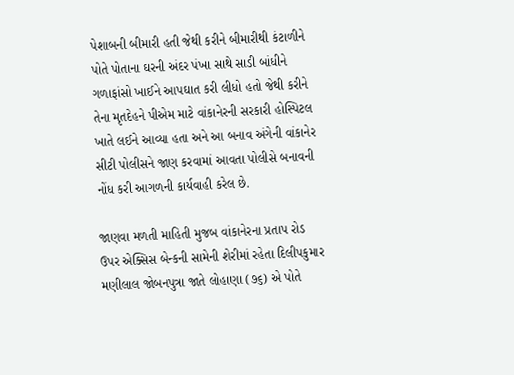પેશાબની બીમારી હતી જેથી કરીને બીમારીથી કંટાળીને પોતે પોતાના ઘરની અંદર પંખા સાથે સાડી બાંધીને ગળાફાંસો ખાઈને આપઘાત કરી લીધો હતો જેથી કરીને તેના મૃતદેહને પીએમ માટે વાંકાનેરની સરકારી હોસ્પિટલ ખાતે લઈને આવ્યા હતા અને આ બનાવ અંગેની વાંકાનેર સીટી પોલીસને જાણ કરવામાં આવતા પોલીસે બનાવની નોંધ કરી આગળની કાર્યવાહી કરેલ છે.

જાણવા મળતી માહિતી મુજબ વાંકાનેરના પ્રતાપ રોડ ઉપર એક્સિસ બેન્કની સામેની શેરીમાં રહેતા દિલીપકુમાર મણીલાલ જોબનપુત્રા જાતે લોહાણા (૭૬) એ પોતે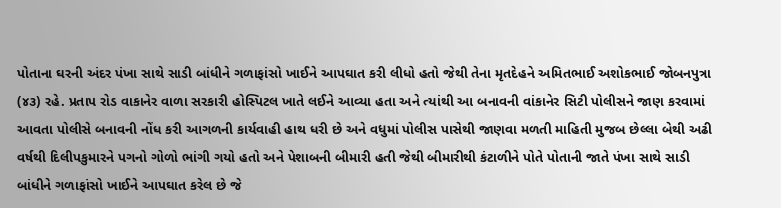પોતાના ઘરની અંદર પંખા સાથે સાડી બાંધીને ગળાફાંસો ખાઈને આપઘાત કરી લીધો હતો જેથી તેના મૃતદેહને અમિતભાઈ અશોકભાઈ જોબનપુત્રા (૪૩) રહે. પ્રતાપ રોડ વાકાનેર વાળા સરકારી હોસ્પિટલ ખાતે લઈને આવ્યા હતા અને ત્યાંથી આ બનાવની વાંકાનેર સિટી પોલીસને જાણ કરવામાં આવતા પોલીસે બનાવની નોંધ કરી આગળની કાર્યવાહી હાથ ધરી છે અને વધુમાં પોલીસ પાસેથી જાણવા મળતી માહિતી મુજબ છેલ્લા બેથી અઢી વર્ષથી દિલીપકુમારને પગનો ગોળો ભાંગી ગયો હતો અને પેશાબની બીમારી હતી જેથી બીમારીથી કંટાળીને પોતે પોતાની જાતે પંખા સાથે સાડી બાંધીને ગળાફાંસો ખાઈને આપઘાત કરેલ છે જે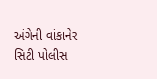અંગેની વાંકાનેર સિટી પોલીસ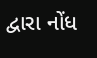દ્વારા નોંધ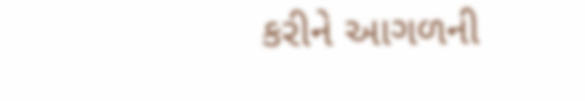કરીને આગળની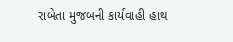રાબેતા મુજબની કાર્યવાહી હાથ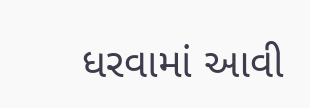ધરવામાં આવી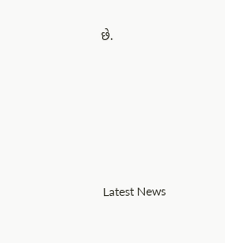છે.






Latest News